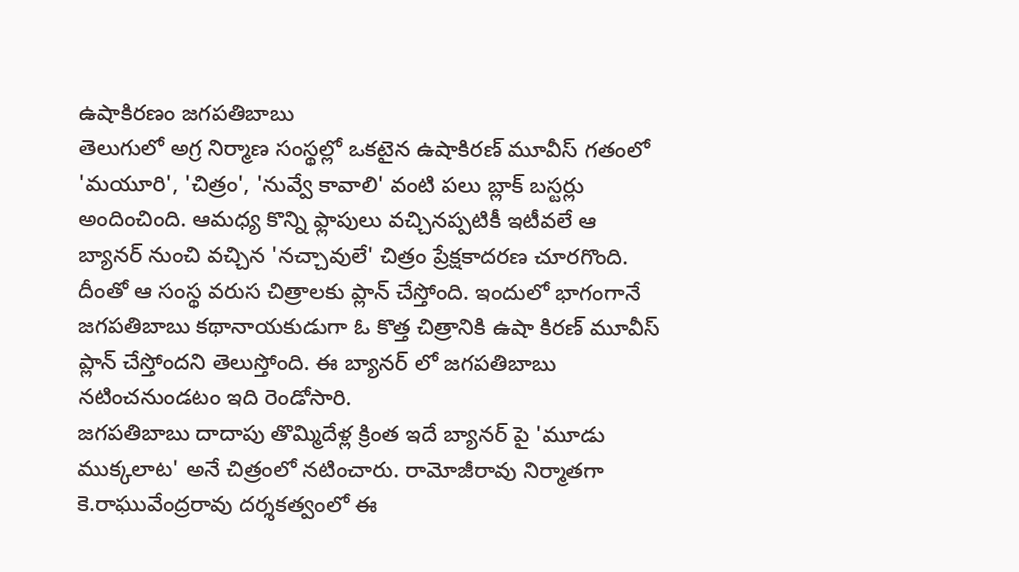ఉషాకిరణం జగపతిబాబు
తెలుగులో అగ్ర నిర్మాణ సంస్థల్లో ఒకటైన ఉషాకిరణ్ మూవీస్ గతంలో 'మయూరి', 'చిత్రం', 'నువ్వే కావాలి' వంటి పలు బ్లాక్ బస్టర్లు అందించింది. ఆమధ్య కొన్ని ఫ్లాపులు వచ్చినప్పటికీ ఇటీవలే ఆ బ్యానర్ నుంచి వచ్చిన 'నచ్చావులే' చిత్రం ప్రేక్షకాదరణ చూరగొంది. దీంతో ఆ సంస్థ వరుస చిత్రాలకు ప్లాన్ చేస్తోంది. ఇందులో భాగంగానే జగపతిబాబు కథానాయకుడుగా ఓ కొత్త చిత్రానికి ఉషా కిరణ్ మూవీస్ ప్లాన్ చేస్తోందని తెలుస్తోంది. ఈ బ్యానర్ లో జగపతిబాబు నటించనుండటం ఇది రెండోసారి.
జగపతిబాబు దాదాపు తొమ్మిదేళ్ల క్రింత ఇదే బ్యానర్ పై 'మూడు ముక్కలాట' అనే చిత్రంలో నటించారు. రామోజీరావు నిర్మాతగా కె.రాఘువేంద్రరావు దర్శకత్వంలో ఈ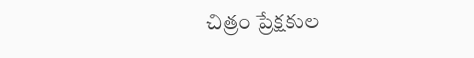చిత్రం ప్రేక్షకుల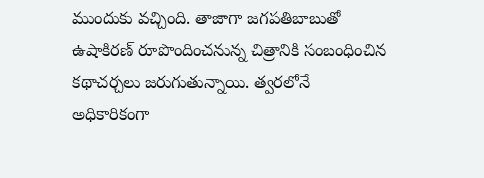ముందుకు వచ్చింది. తాజాగా జగపతిబాబుతో ఉషాకిరణ్ రూపొందించనున్న చిత్రానికి సంబంధించిన కథాచర్చలు జరుగుతున్నాయి. త్వరలోనే అధికారికంగా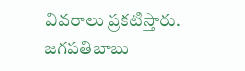వివరాలు ప్రకటిస్తారు. జగపతిబాబు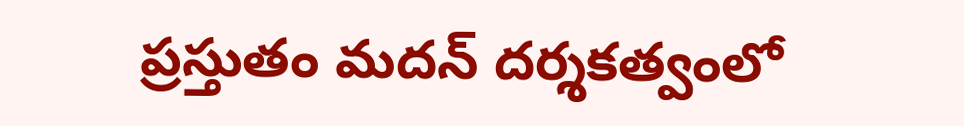ప్రస్తుతం మదన్ దర్శకత్వంలో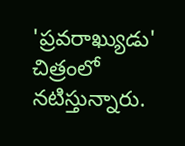'ప్రవరాఖ్యుడు' చిత్రంలో నటిస్తున్నారు.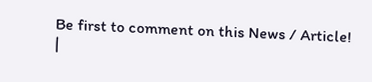Be first to comment on this News / Article!
|